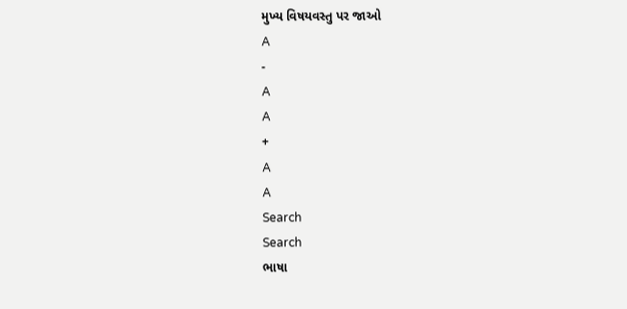મુખ્ય વિષયવસ્તુ પર જાઓ
A
-
A
A
+
A
A
Search
Search
ભાષા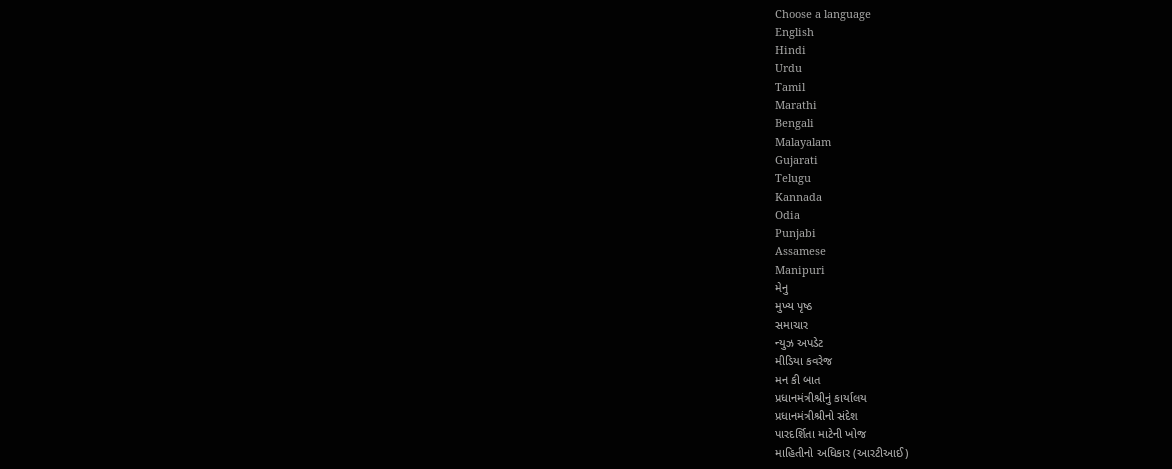Choose a language
English
Hindi
Urdu
Tamil
Marathi
Bengali
Malayalam
Gujarati
Telugu
Kannada
Odia
Punjabi
Assamese
Manipuri
મેનુ
મુખ્ય પૃષ્ઠ
સમાચાર
ન્યુઝ અપડેટ
મીડિયા કવરેજ
મન કી બાત
પ્રધાનમંત્રીશ્રીનું કાર્યાલય
પ્રધાનમંત્રીશ્રીનો સંદેશ
પારદર્શિતા માટેની ખોજ
માહિતીનો અધિકાર (આરટીઆઈ)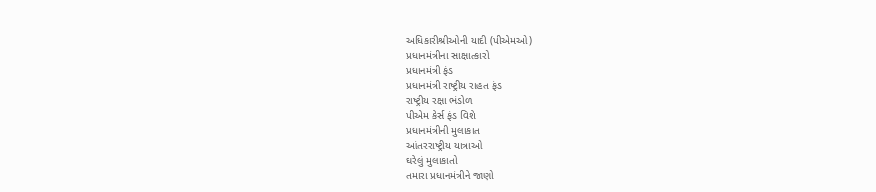અધિકારીશ્રીઓની યાદી (પીએમઓ)
પ્રધાનમંત્રીના સાક્ષાત્કારો
પ્રધાનમંત્રી ફંડ
પ્રધાનમંત્રી રાષ્ટ્રીય રાહત ફંડ
રાષ્ટ્રીય રક્ષા ભંડોળ
પીએમ કેર્સ ફંડ વિશે
પ્રધાનમંત્રીની મુલાકાત
આંતરરાષ્ટ્રીય યાત્રાઓ
ઘરેલું મુલાકાતો
તમારા પ્રધાનમંત્રીને જાણો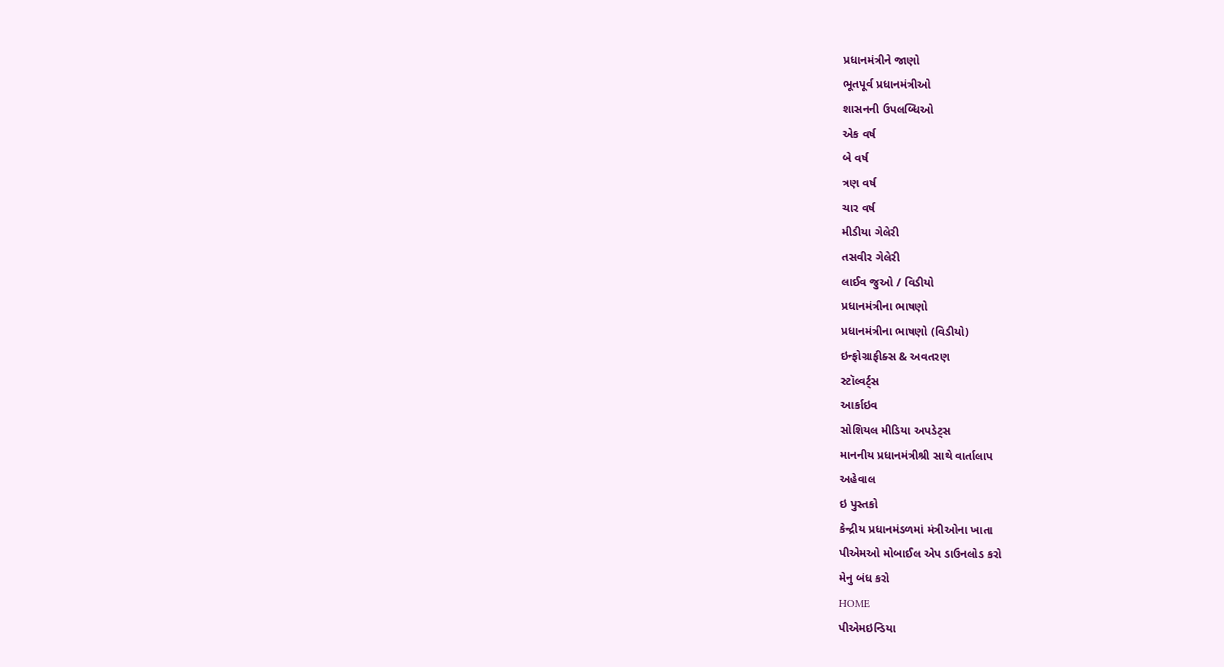પ્રધાનમંત્રીને જાણો
ભૂતપૂર્વ પ્રધાનમંત્રીઓ
શાસનની ઉપલબ્ધિઓ
એક વર્ષ
બે વર્ષ
ત્રણ વર્ષ
ચાર વર્ષ
મીડીયા ગેલેરી
તસવીર ગેલેરી
લાઈવ જુઓ / વિડીયો
પ્રધાનમંત્રીના ભાષણો
પ્રધાનમંત્રીના ભાષણો (વિડીયો)
ઇન્ફોગ્રાફીક્સ & અવતરણ
સ્ટૉલ્વર્ટ્સ
આર્કાઇવ
સોશિયલ મીડિયા અપડેટ્સ
માનનીય પ્રધાનમંત્રીશ્રી સાથે વાર્તાલાપ
અહેવાલ
ઇ પુસ્તકો
કેન્દ્રીય પ્રધાનમંડળમાં મંત્રીઓના ખાતા
પીએમઓ મોબાઈલ એપ ડાઉનલોડ કરો
મેનુ બંધ કરો
HOME
પીએમઇન્ડિયા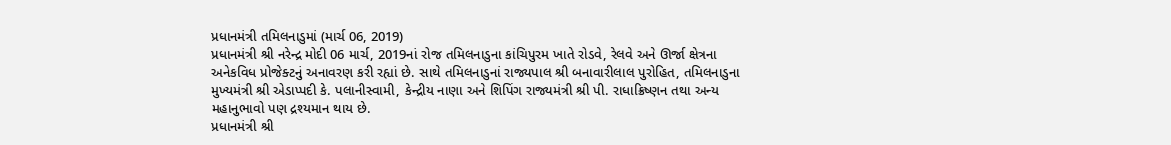પ્રધાનમંત્રી તમિલનાડુમાં (માર્ચ 06, 2019)
પ્રધાનમંત્રી શ્રી નરેન્દ્ર મોદી 06 માર્ચ, 2019નાં રોજ તમિલનાડુના કાંચિપુરમ ખાતે રોડવે, રેલવે અને ઊર્જા ક્ષેત્રના અનેકવિધ પ્રોજેક્ટનું અનાવરણ કરી રહ્યાં છે. સાથે તમિલનાડુનાં રાજ્યપાલ શ્રી બનાવારીલાલ પુરોહિત, તમિલનાડુના મુખ્યમંત્રી શ્રી એડાપ્પદી કે. પલાનીસ્વામી, કેન્દ્રીય નાણા અને શિપિંગ રાજ્યમંત્રી શ્રી પી. રાધાક્રિષ્ણન તથા અન્ય મહાનુભાવો પણ દ્રશ્યમાન થાય છે.
પ્રધાનમંત્રી શ્રી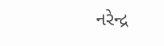નરેન્દ્ર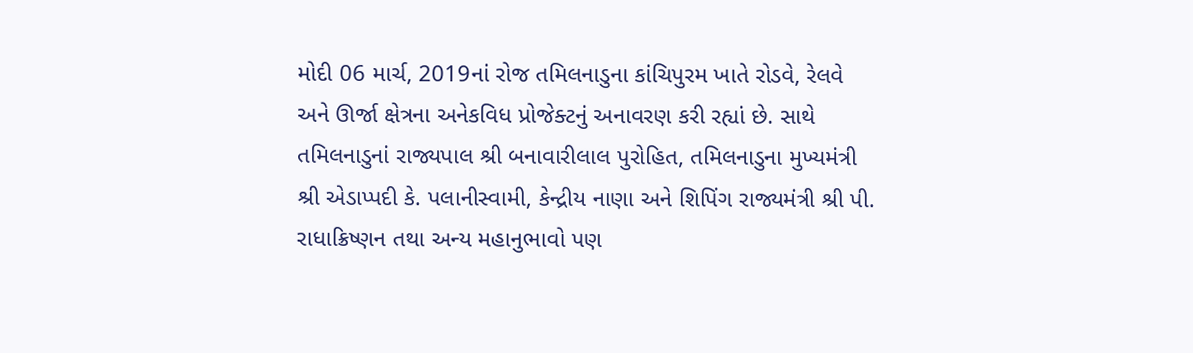મોદી 06 માર્ચ, 2019નાં રોજ તમિલનાડુના કાંચિપુરમ ખાતે રોડવે, રેલવે અને ઊર્જા ક્ષેત્રના અનેકવિધ પ્રોજેક્ટનું અનાવરણ કરી રહ્યાં છે. સાથે તમિલનાડુનાં રાજ્યપાલ શ્રી બનાવારીલાલ પુરોહિત, તમિલનાડુના મુખ્યમંત્રી શ્રી એડાપ્પદી કે. પલાનીસ્વામી, કેન્દ્રીય નાણા અને શિપિંગ રાજ્યમંત્રી શ્રી પી. રાધાક્રિષ્ણન તથા અન્ય મહાનુભાવો પણ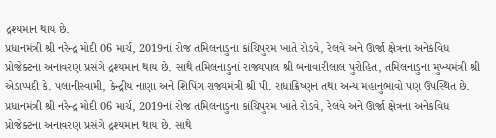દ્રશ્યમાન થાય છે.
પ્રધાનમંત્રી શ્રી નરેન્દ્ર મોદી 06 માર્ચ, 2019નાં રોજ તમિલનાડુના કાંચિપુરમ ખાતે રોડવે, રેલવે અને ઊર્જા ક્ષેત્રના અનેકવિધ પ્રોજેક્ટના અનાવરણ પ્રસંગે દ્રશ્યમાન થાય છે. સાથે તમિલનાડુનાં રાજ્યપાલ શ્રી બનાવારીલાલ પુરોહિત, તમિલનાડુના મુખ્યમંત્રી શ્રી એડાપ્પદી કે. પલાનીસ્વામી, કેન્દ્રીય નાણા અને શિપિંગ રાજ્યમંત્રી શ્રી પી. રાધાક્રિષ્ણન તથા અન્ય મહાનુભાવો પણ ઉપસ્થિત છે.
પ્રધાનમંત્રી શ્રી નરેન્દ્ર મોદી 06 માર્ચ, 2019નાં રોજ તમિલનાડુના કાંચિપુરમ ખાતે રોડવે, રેલવે અને ઊર્જા ક્ષેત્રના અનેકવિધ પ્રોજેક્ટના અનાવરણ પ્રસંગે દ્રશ્યમાન થાય છે. સાથે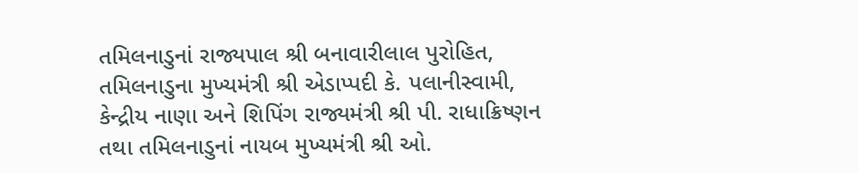તમિલનાડુનાં રાજ્યપાલ શ્રી બનાવારીલાલ પુરોહિત, તમિલનાડુના મુખ્યમંત્રી શ્રી એડાપ્પદી કે. પલાનીસ્વામી, કેન્દ્રીય નાણા અને શિપિંગ રાજ્યમંત્રી શ્રી પી. રાધાક્રિષ્ણન તથા તમિલનાડુનાં નાયબ મુખ્યમંત્રી શ્રી ઓ.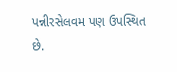પન્નીરસેલવમ પણ ઉપસ્થિત છે.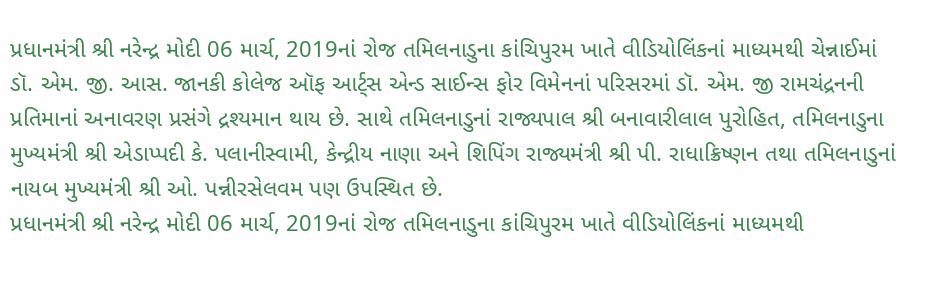પ્રધાનમંત્રી શ્રી નરેન્દ્ર મોદી 06 માર્ચ, 2019નાં રોજ તમિલનાડુના કાંચિપુરમ ખાતે વીડિયોલિંકનાં માધ્યમથી ચેન્નાઈમાં ડૉ. એમ. જી. આસ. જાનકી કોલેજ ઑફ આર્ટ્સ એન્ડ સાઈન્સ ફોર વિમેનનાં પરિસરમાં ડૉ. એમ. જી રામચંદ્રનની પ્રતિમાનાં અનાવરણ પ્રસંગે દ્રશ્યમાન થાય છે. સાથે તમિલનાડુનાં રાજ્યપાલ શ્રી બનાવારીલાલ પુરોહિત, તમિલનાડુના મુખ્યમંત્રી શ્રી એડાપ્પદી કે. પલાનીસ્વામી, કેન્દ્રીય નાણા અને શિપિંગ રાજ્યમંત્રી શ્રી પી. રાધાક્રિષ્ણન તથા તમિલનાડુનાં નાયબ મુખ્યમંત્રી શ્રી ઓ. પન્નીરસેલવમ પણ ઉપસ્થિત છે.
પ્રધાનમંત્રી શ્રી નરેન્દ્ર મોદી 06 માર્ચ, 2019નાં રોજ તમિલનાડુના કાંચિપુરમ ખાતે વીડિયોલિંકનાં માધ્યમથી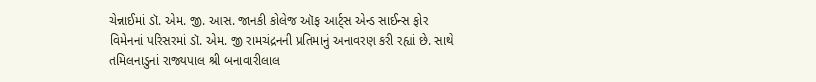ચેન્નાઈમાં ડૉ. એમ. જી. આસ. જાનકી કોલેજ ઑફ આર્ટ્સ એન્ડ સાઈન્સ ફોર વિમેનનાં પરિસરમાં ડૉ. એમ. જી રામચંદ્રનની પ્રતિમાનું અનાવરણ કરી રહ્યાં છે. સાથે તમિલનાડુનાં રાજ્યપાલ શ્રી બનાવારીલાલ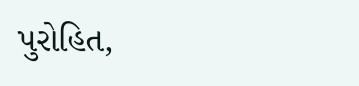પુરોહિત,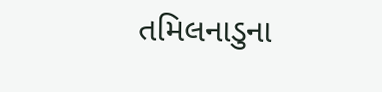તમિલનાડુના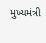મુખ્યમંત્રી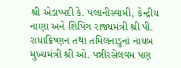શ્રી એડાપ્પદી કે. પલાનીસ્વામી, કેન્દ્રીય નાણા અને શિપિંગ રાજ્યમંત્રી શ્રી પી. રાધાક્રિષ્ણન તથા તમિલનાડુનાં નાયબ મુખ્યમંત્રી શ્રી ઓ. પન્નીરસેલવમ પણ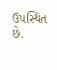ઉપસ્થિત છે.